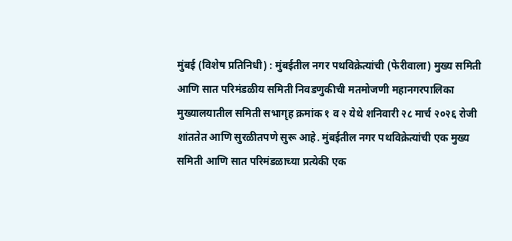मुंबई (विशेष प्रतिनिधी) : मुंबईतील नगर पथविक्रेत्यांची (फेरीवाला) मुख्य समिती आणि सात परिमंडळीय समिती निवडणुकीची मतमोजणी महानगरपालिका मुख्यालयातील समिती सभागृह क्रमांक १ व २ येथे शनिवारी २८ मार्च २०२६ रोजी शांततेत आणि सुरळीतपणे सुरू आहे. मुंबईतील नगर पथविक्रेत्यांची एक मुख्य समिती आणि सात परिमंडळाच्या प्रत्येकी एक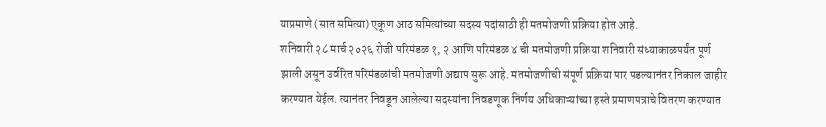याप्रमाणे (सात समित्या) एकूण आठ समित्यांच्या सदस्य पदांसाठी ही मतमोजणी प्रक्रिया होत आहे.
शनिवारी २८ मार्च २०२६ रोजी परिमंडळ १, २ आणि परिमंडळ ४ ची मतमोजणी प्रक्रिया शनिवारी संध्याकाळपर्यंत पूर्ण झाली असून उर्वरित परिमंडळांची मतमोजणी अद्याप सुरू आहे. मतमोजणीची संपूर्ण प्रक्रिया पार पडल्यानंतर निकाल जाहीर करण्यात येईल. त्यानंतर निवडून आलेल्या सदस्यांना निवडणूक निर्णय अधिकाऱ्यांच्या हस्ते प्रमाणपत्राचे वितरण करण्यात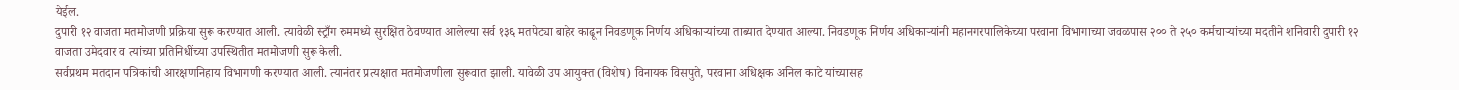येईल.
दुपारी १२ वाजता मतमोजणी प्रक्रिया सुरू करण्यात आली. त्यावेळी स्ट्राँग रुममध्ये सुरक्षित ठेवण्यात आलेल्या सर्व १३६ मतपेट्या बाहेर काढून निवडणूक निर्णय अधिकाऱ्यांच्या ताब्यात देण्यात आल्या. निवडणूक निर्णय अधिकाऱ्यांनी महानगरपालिकेच्या परवाना विभागाच्या जवळपास २०० ते २५० कर्मचाऱ्यांच्या मदतीने शनिवारी दुपारी १२ वाजता उमेदवार व त्यांच्या प्रतिनिधींच्या उपस्थितीत मतमोजणी सुरू केली.
सर्वप्रथम मतदान पत्रिकांची आरक्षणनिहाय विभागणी करण्यात आली. त्यानंतर प्रत्यक्षात मतमोजणीला सुरूवात झाली. यावेळी उप आयुक्त (विशेष) विनायक विसपुते, परवाना अधिक्षक अनिल काटे यांच्यासह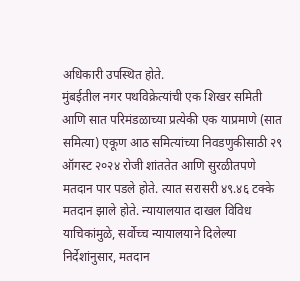अधिकारी उपस्थित होते.
मुंबईतील नगर पथविक्रेत्यांची एक शिखर समिती आणि सात परिमंडळाच्या प्रत्येकी एक याप्रमाणे (सात समित्या) एकूण आठ समित्यांच्या निवडणुकीसाठी २९ ऑगस्ट २०२४ रोजी शांततेत आणि सुरळीतपणे मतदान पार पडले होते. त्यात सरासरी ४९.४६ टक्के मतदान झाले होते. न्यायालयात दाखल विविध याचिकांमुळे, सर्वोच्च न्यायालयाने दिलेल्या निर्देशांनुसार, मतदान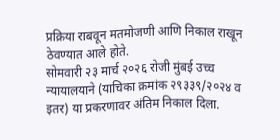प्रक्रिया राबवून मतमोजणी आणि निकाल राखून ठेवण्यात आले होते.
सोमवारी २३ मार्च २०२६ रोजी मुंबई उच्च न्यायालयाने (याचिका क्रमांक २९३३९/२०२४ व इतर) या प्रकरणावर अंतिम निकाल दिला.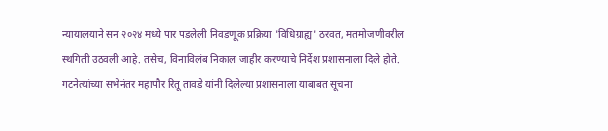न्यायालयाने सन २०२४ मध्ये पार पडलेली निवडणूक प्रक्रिया 'विधिग्राह्य' ठरवत, मतमोजणीवरील स्थगिती उठवली आहे. तसेच, विनाविलंब निकाल जाहीर करण्याचे निर्देश प्रशासनाला दिले होते. गटनेत्यांच्या सभेनंतर महापौर रितू तावडे यांनी दिलेल्या प्रशासनाला याबाबत सूचना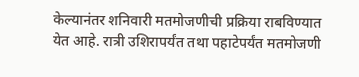केल्यानंतर शनिवारी मतमोजणीची प्रक्रिया राबविण्यात येत आहे. रात्री उशिरापर्यंत तथा पहाटेपर्यंत मतमोजणी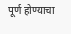पूर्ण होण्याचा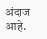अंदाज आहे.